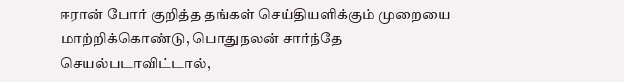ஈரான் போர் குறித்த தங்கள் செய்தியளிக்கும் முறையை மாற்றிக்கொண்டு, பொதுநலன் சார்ந்தே செயல்படாவிட்டால்,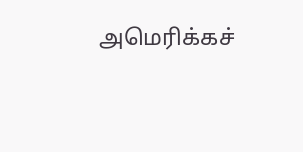அமெரிக்கச்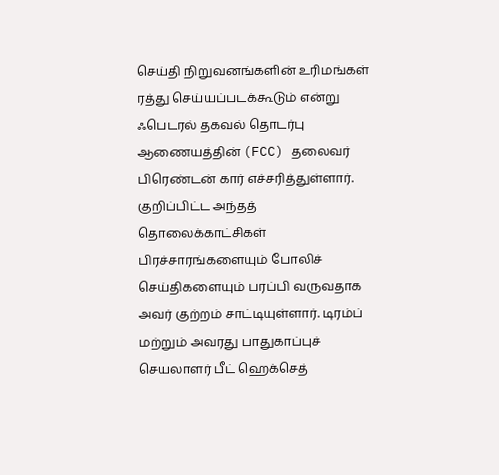செய்தி நிறுவனங்களின் உரிமங்கள் ரத்து செய்யப்படக்கூடும் என்று ஃபெடரல் தகவல் தொடர்பு ஆணையத்தின் (FCC) தலைவர் பிரெண்டன் கார் எச்சரித்துள்ளார்.
குறிப்பிட்ட அந்தத் தொலைக்காட்சிகள் பிரச்சாரங்களையும் போலிச் செய்திகளையும் பரப்பி வருவதாக அவர் குற்றம் சாட்டியுள்ளார். டிரம்ப் மற்றும் அவரது பாதுகாப்புச் செயலாளர் பீட் ஹெக்செத்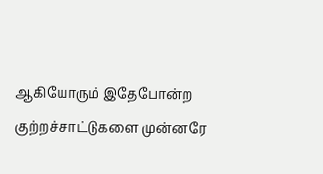ஆகியோரும் இதேபோன்ற குற்றச்சாட்டுகளை முன்னரே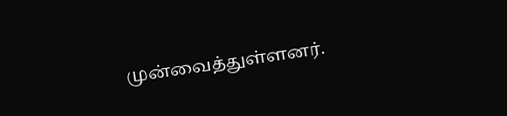முன்வைத்துள்ளனர்.